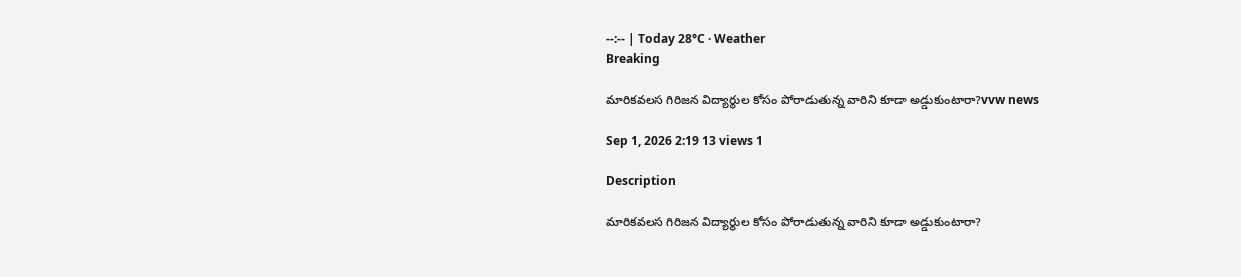--:-- | Today 28°C · Weather
Breaking

మారికవలస గిరిజన విద్యార్థుల కోసం పోరాడుతున్న వారిని కూడా అడ్డుకుంటారా?vvw news

Sep 1, 2026 2:19 13 views 1

Description

మారికవలస గిరిజన విద్యార్థుల కోసం పోరాడుతున్న వారిని కూడా అడ్డుకుంటారా?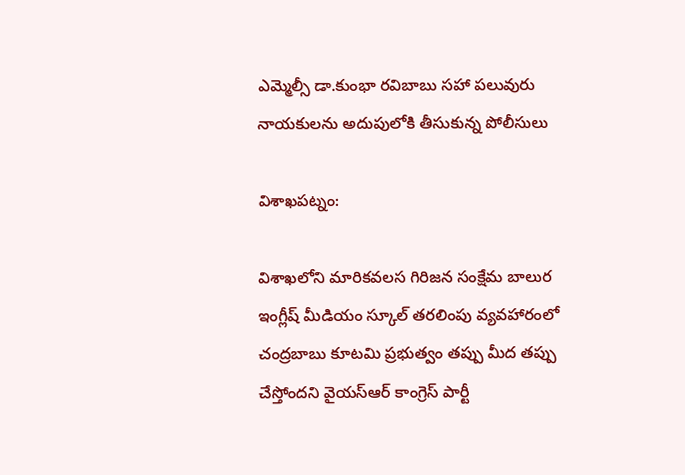ఎమ్మెల్సీ డా.కుంభా రవిబాబు సహా పలువురు నాయకులను అదుపులోకి తీసుకున్న పోలీసులు

విశాఖపట్నం:

విశాఖలోని మారికవలస గిరిజన సంక్షేమ బాలుర ఇంగ్లీష్ మీడియం స్కూల్ తరలింపు వ్యవహారంలో చంద్రబాబు కూటమి ప్రభుత్వం తప్పు మీద తప్పు చేస్తోందని వైయస్ఆర్ కాంగ్రెస్ పార్టీ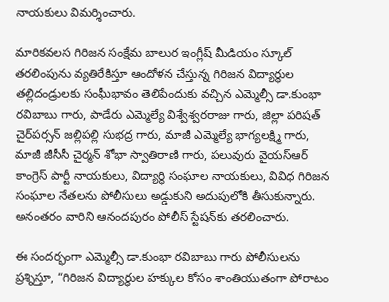నాయకులు విమర్శించారు.

మారికవలస గిరిజన సంక్షేమ బాలుర ఇంగ్లీష్ మీడియం స్కూల్ తరలింపును వ్యతిరేకిస్తూ ఆందోళన చేస్తున్న గిరిజన విద్యార్థుల తల్లిదండ్రులకు సంఘీభావం తెలిపేందుకు వచ్చిన ఎమ్మెల్సీ డా.కుంభా రవిబాబు గారు, పాడేరు ఎమ్మెల్యే విశ్వేశ్వరరాజు గారు, జిల్లా పరిషత్ చైర్‌పర్సన్ జల్లిపల్లి సుభద్ర గారు, మాజీ ఎమ్మెల్యే భాగ్యలక్ష్మి గారు, మాజీ జీసీసీ చైర్మన్ శోభా స్వాతిరాణి గారు, పలువురు వైయస్ఆర్ కాంగ్రెస్ పార్టీ నాయకులు, విద్యార్థి సంఘాల నాయకులు, వివిధ గిరిజన సంఘాల నేతలను పోలీసులు అడ్డుకుని అదుపులోకి తీసుకున్నారు. అనంతరం వారిని ఆనందపురం పోలీస్ స్టేషన్‌కు తరలించారు.

ఈ సందర్భంగా ఎమ్మెల్సీ డా.కుంభా రవిబాబు గారు పోలీసులను ప్రశ్నిస్తూ, “గిరిజన విద్యార్థుల హక్కుల కోసం శాంతియుతంగా పోరాటం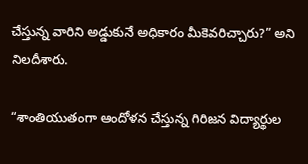చేస్తున్న వారిని అడ్డుకునే అధికారం మీకెవరిచ్చారు?” అని నిలదీశారు.

“శాంతియుతంగా ఆందోళన చేస్తున్న గిరిజన విద్యార్థుల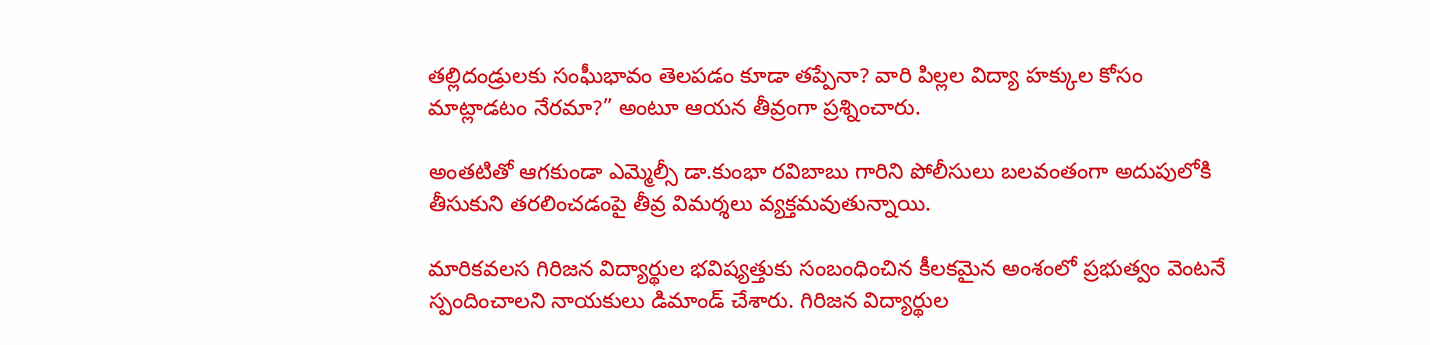తల్లిదండ్రులకు సంఘీభావం తెలపడం కూడా తప్పేనా? వారి పిల్లల విద్యా హక్కుల కోసం మాట్లాడటం నేరమా?” అంటూ ఆయన తీవ్రంగా ప్రశ్నించారు.

అంతటితో ఆగకుండా ఎమ్మెల్సీ డా.కుంభా రవిబాబు గారిని పోలీసులు బలవంతంగా అదుపులోకి తీసుకుని తరలించడంపై తీవ్ర విమర్శలు వ్యక్తమవుతున్నాయి.

మారికవలస గిరిజన విద్యార్థుల భవిష్యత్తుకు సంబంధించిన కీలకమైన అంశంలో ప్రభుత్వం వెంటనే స్పందించాలని నాయకులు డిమాండ్ చేశారు. గిరిజన విద్యార్థుల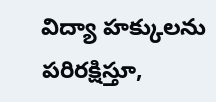విద్యా హక్కులను పరిరక్షిస్తూ,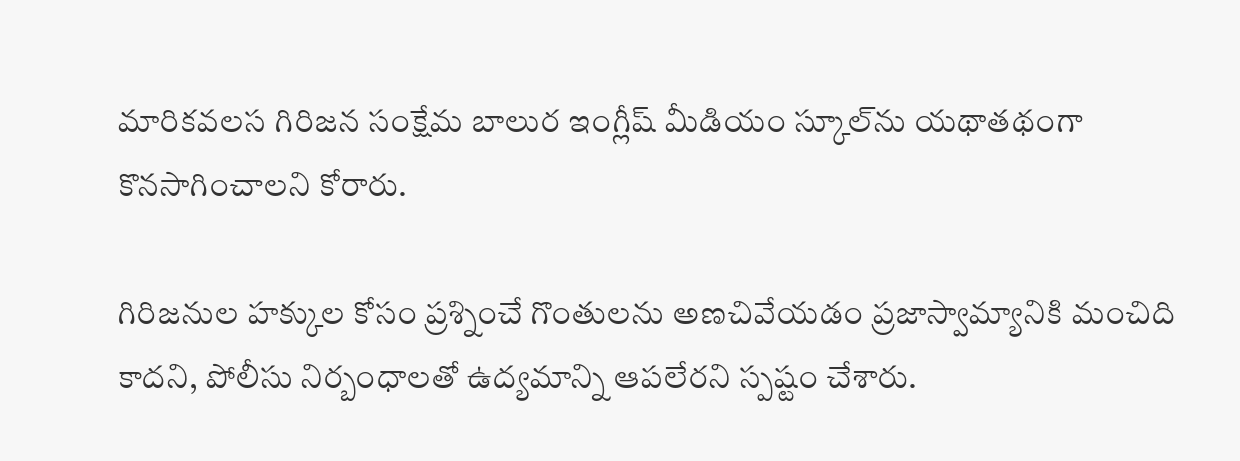మారికవలస గిరిజన సంక్షేమ బాలుర ఇంగ్లీష్ మీడియం స్కూల్‌ను యథాతథంగా కొనసాగించాలని కోరారు.

గిరిజనుల హక్కుల కోసం ప్రశ్నించే గొంతులను అణచివేయడం ప్రజాస్వామ్యానికి మంచిది కాదని, పోలీసు నిర్బంధాలతో ఉద్యమాన్ని ఆపలేరని స్పష్టం చేశారు.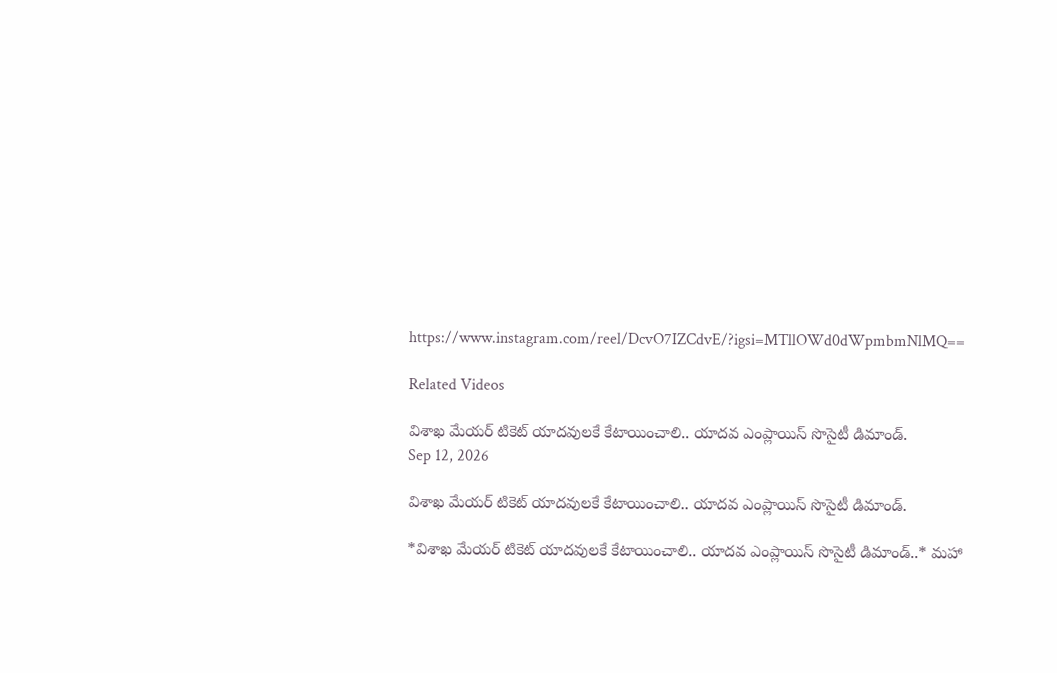https://www.instagram.com/reel/DcvO7IZCdvE/?igsi=MTllOWd0dWpmbmNlMQ==

Related Videos

విశాఖ మేయర్ టికెట్ యాదవులకే కేటాయించాలి.. యాదవ ఎంప్లాయిస్ సొసైటీ డిమాండ్.
Sep 12, 2026

విశాఖ మేయర్ టికెట్ యాదవులకే కేటాయించాలి.. యాదవ ఎంప్లాయిస్ సొసైటీ డిమాండ్.

*విశాఖ మేయర్ టికెట్ యాదవులకే కేటాయించాలి.. యాదవ ఎంప్లాయిస్ సొసైటీ డిమాండ్..* మహా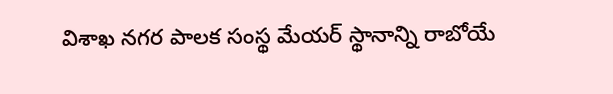విశాఖ నగర పాలక సంస్థ మేయర్ స్థానాన్ని రాబోయే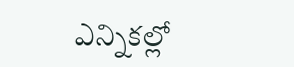ఎన్నికల్లో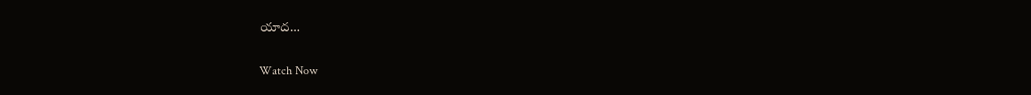యాద…

Watch Now